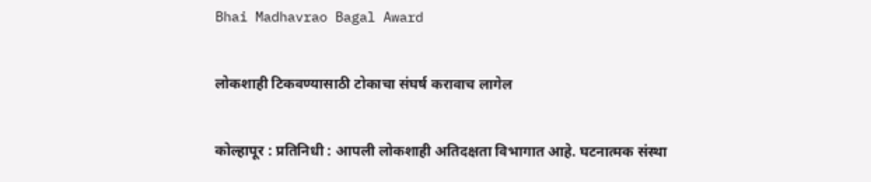Bhai Madhavrao Bagal Award

लोकशाही टिकवण्यासाठी टोकाचा संघर्ष करावाच लागेल

कोल्हापूर : प्रतिनिधी : आपली लोकशाही अतिदक्षता विभागात आहे. घटनात्मक संस्था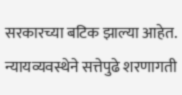सरकारच्या बटिक झाल्या आहेत. न्यायव्यवस्थेने सत्तेपुढे शरणागती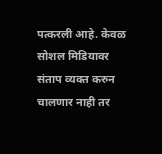पत्करली आहे. केवळ सोशल मिडियावर संताप व्यक्त करुन चालणार नाही तर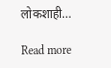लोकशाही…

Read more